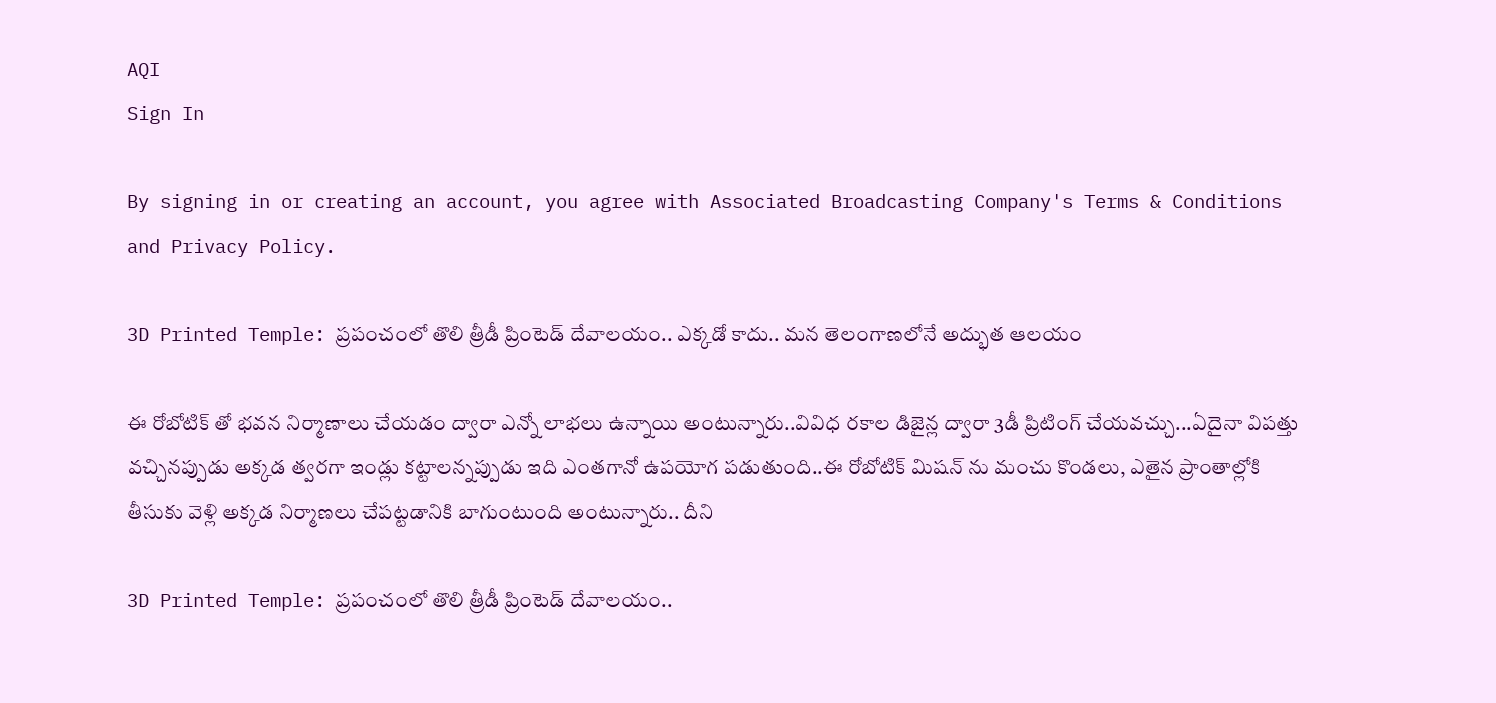AQI
Sign In

By signing in or creating an account, you agree with Associated Broadcasting Company's Terms & Conditions and Privacy Policy.

3D Printed Temple: ప్రపంచంలో తొలి త్రీడీ ప్రింటెడ్ దేవాలయం.. ఎక్కడో కాదు.. మన తెలంగాణలోనే అద్భుత ఆలయం

ఈ రోబోటిక్ తో భవన నిర్మాణాలు చేయడం ద్వారా ఎన్నో లాభలు ఉన్నాయి అంటున్నారు..వివిధ రకాల డిజైన్ల ద్వారా 3డీ ప్రిటింగ్ చేయవచ్చు...ఏదైనా విపత్తు వచ్చినప్పుడు అక్కడ త్వరగా ఇండ్లు కట్టాలన్నప్పుడు ఇది ఎంతగానో ఉపయోగ పడుతుంది..ఈ రోబోటిక్ మిషన్ ను మంచు కొండలు, ఎతైన ప్రాంతాల్లోకి తీసుకు వెళ్లి అక్కడ నిర్మాణలు చేపట్టడానికి బాగుంటుంది అంటున్నారు.. దీని

3D Printed Temple: ప్రపంచంలో తొలి త్రీడీ ప్రింటెడ్ దేవాలయం..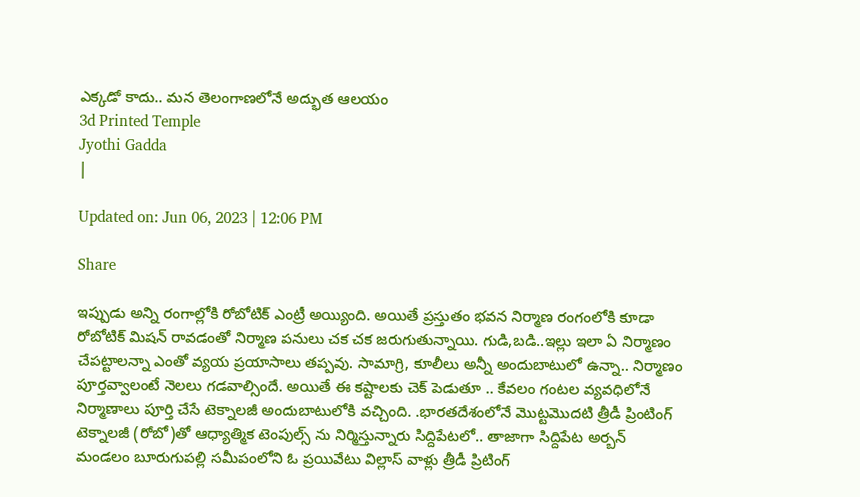ఎక్కడో కాదు.. మన తెలంగాణలోనే అద్భుత ఆలయం
3d Printed Temple
Jyothi Gadda
|

Updated on: Jun 06, 2023 | 12:06 PM

Share

ఇప్పుడు అన్ని రంగాల్లోకి రోబోటిక్ ఎంట్రీ అయ్యింది. అయితే ప్రస్తుతం భవన నిర్మాణ రంగంలోకి కూడా రోబోటిక్ మిషన్ రావడంతో నిర్మాణ పనులు చక చక జరుగుతున్నాయి. గుడి,బడి..ఇల్లు ఇలా ఏ నిర్మాణం చేపట్టాలన్నా ఎంతో వ్యయ ప్రయాసాలు తప్పవు. సామాగ్రి, కూలీలు అన్నీ అందుబాటులో ఉన్నా.. నిర్మాణం పూర్తవ్వాలంటే నెలలు గడవాల్సిందే. అయితే ఈ కష్టాలకు చెక్ పెడుతూ .. కేవలం గంటల వ్యవధిలోనే నిర్మాణాలు పూర్తి చేసే టెక్నాలజీ అందుబాటులోకి వచ్చింది. .భారతదేశంలోనే మొట్టమొదటి త్రీడీ ప్రింటింగ్‌ టెక్నాలజీ (రోబో)తో ఆధ్యాత్మిక టెంపుల్స్ ను నిర్మిస్తున్నారు సిద్దిపేటలో.. తాజాగా సిద్దిపేట అర్బన్‌ మండలం బూరుగుపల్లి సమీపంలోని ఓ ప్రయివేటు విల్లాస్ వాళ్లు త్రీడీ ప్రిటింగ్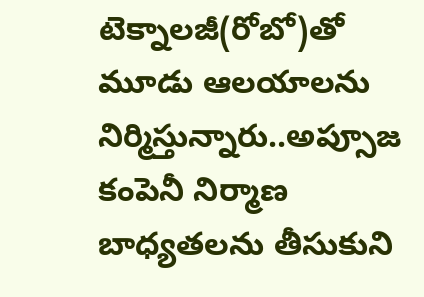టెక్నాలజీ(రోబో)తో మూడు ఆలయాలను నిర్మిస్తున్నారు..అప్సూజ కంపెనీ నిర్మాణ బాధ్యతలను తీసుకుని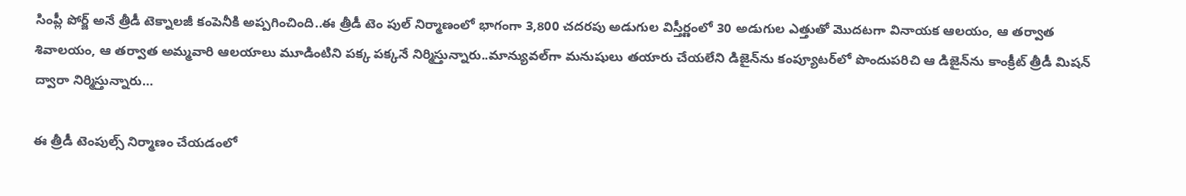సింప్లీ పోర్జ్‌ అనే త్రీడీ టెక్నాలజీ కంపెనీకి అప్పగించింది..ఈ త్రీడీ టెం పుల్‌ నిర్మాణంలో భాగంగా 3,800 చదరపు అడుగుల విస్తీర్ణంలో 30 అడుగుల ఎత్తుతో మొదటగా వినాయక ఆలయం, ఆ తర్వాత శివాలయం, ఆ తర్వాత అమ్మవారి ఆలయాలు మూడింటిని పక్క పక్కనే నిర్మిస్తున్నారు..మాన్యువల్‌గా మనుషులు తయారు చేయలేని డిజైన్‌ను కంప్యూటర్‌లో పొందుపరిచి ఆ డిజైన్‌ను కాంక్రీట్‌ త్రీడీ మిషన్‌ ద్వారా నిర్మిస్తున్నారు…

ఈ త్రీడీ టెంపుల్స్‌ నిర్మాణం చేయడంలో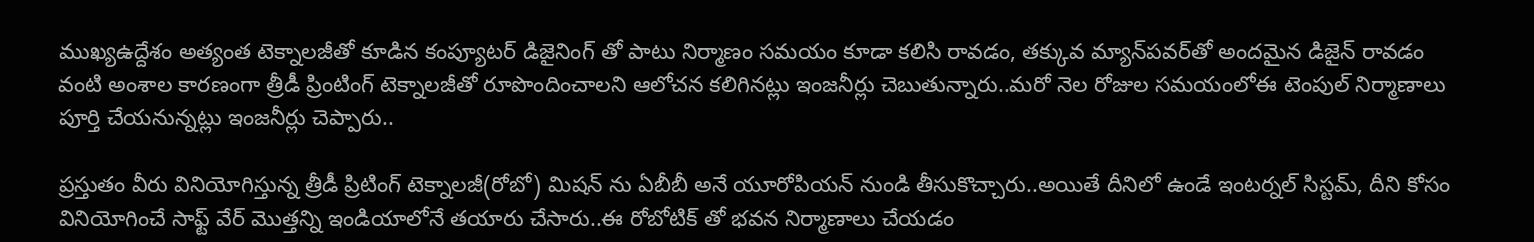ముఖ్యఉద్దేశం అత్యంత టెక్నాలజీతో కూడిన కంప్యూటర్‌ డిజైనింగ్‌ తో పాటు నిర్మాణం సమయం కూడా కలిసి రావడం, తక్కువ మ్యాన్‌పవర్‌తో అందమైన డిజైన్‌ రావడం వంటి అంశాల కారణంగా త్రీడీ ప్రింటింగ్‌ టెక్నాలజీతో రూపొందించాలని ఆలోచన కలిగినట్లు ఇంజనీర్లు చెబుతున్నారు..మరో నెల రోజుల సమయంలోఈ టెంపుల్‌ నిర్మాణాలు పూర్తి చేయనున్నట్లు ఇంజనీర్లు చెప్పారు..

ప్రస్తుతం వీరు వినియోగిస్తున్న త్రీడీ ప్రిటింగ్ టెక్నాలజీ(రోబో) మిషన్ ను ఏబీబీ అనే యూరోపియన్ నుండి తీసుకొచ్చారు..అయితే దీనిలో ఉండే ఇంటర్నల్ సిస్టమ్, దీని కోసం వినియోగించే సాఫ్ట్ వేర్ మొత్తన్ని ఇండియాలోనే తయారు చేసారు..ఈ రోబోటిక్ తో భవన నిర్మాణాలు చేయడం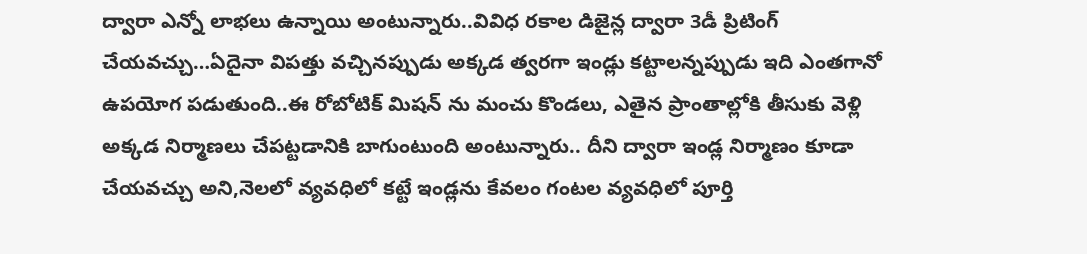ద్వారా ఎన్నో లాభలు ఉన్నాయి అంటున్నారు..వివిధ రకాల డిజైన్ల ద్వారా 3డీ ప్రిటింగ్ చేయవచ్చు…ఏదైనా విపత్తు వచ్చినప్పుడు అక్కడ త్వరగా ఇండ్లు కట్టాలన్నప్పుడు ఇది ఎంతగానో ఉపయోగ పడుతుంది..ఈ రోబోటిక్ మిషన్ ను మంచు కొండలు, ఎతైన ప్రాంతాల్లోకి తీసుకు వెళ్లి అక్కడ నిర్మాణలు చేపట్టడానికి బాగుంటుంది అంటున్నారు.. దీని ద్వారా ఇండ్ల నిర్మాణం కూడా చేయవచ్చు అని,నెలలో వ్యవధిలో కట్టే ఇండ్లను కేవలం గంటల వ్యవధిలో పూర్తి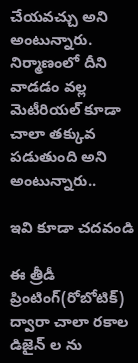చేయవచ్చు అని అంటున్నారు. నిర్మాణంలో దీని వాడడం వల్ల మెటీరియల్ కూడా చాలా తక్కువ పడుతుంది అని అంటున్నారు..

ఇవి కూడా చదవండి

ఈ త్రీడీ ప్రింటింగ్(రోబోటిక్) ద్వారా చాలా రకాల డిజైన్ ల ను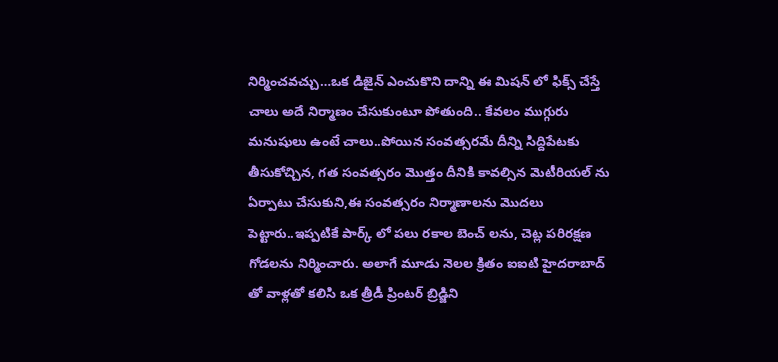నిర్మించవచ్చు…ఒక డిజైన్ ఎంచుకొని దాన్ని ఈ మిషన్ లో ఫిక్స్ చేస్తే చాలు అదే నిర్మాణం చేసుకుంటూ పోతుంది.. కేవలం ముగ్గురు మనుషులు ఉంటే చాలు..పోయిన సంవత్సరమే దీన్ని సిద్దిపేటకు తీసుకోచ్చిన, గత సంవత్సరం మొత్తం దీనికి కావల్సిన మెటీరియల్ ను ఏర్పాటు చేసుకుని,ఈ సంవత్సరం నిర్మాణాలను మొదలు పెట్టారు..ఇప్పటికే పార్క్ లో పలు రకాల బెంచ్ లను, చెట్ల పరిరక్షణ గోడలను నిర్మించారు. అలాగే మూడు నెలల క్రితం ఐఐటి హైదరాబాద్ తో వాళ్లతో కలిసి ఒక త్రీడీ ప్రింటర్ బ్రిడ్జిని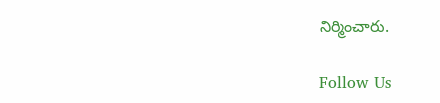నిర్మించారు.

Follow Us